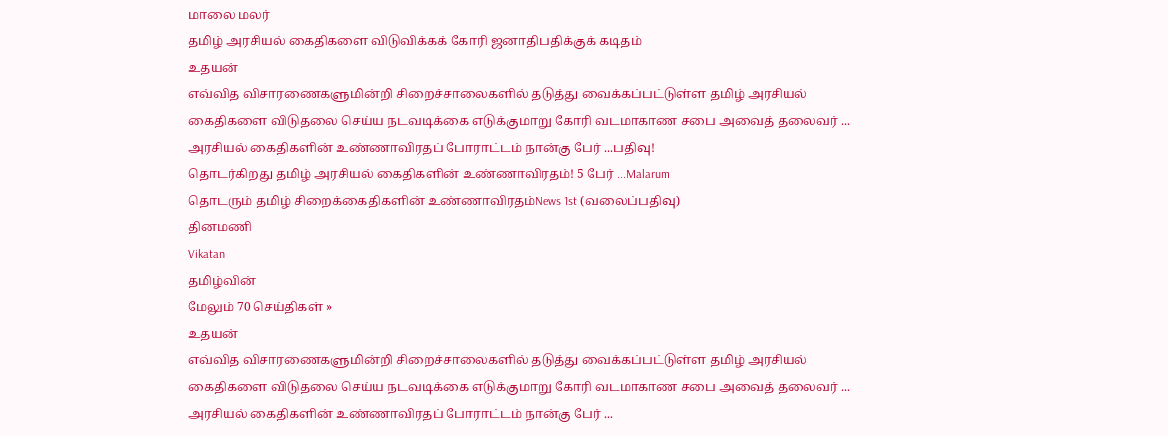மாலை மலர்
தமிழ் அரசியல் கைதிகளை விடுவிக்கக் கோரி ஜனாதிபதிக்குக் கடிதம்
உதயன்
எவ்வித விசாரணைகளுமின்றி சிறைச்சாலைகளில் தடுத்து வைக்கப்பட்டுள்ள தமிழ் அரசியல் கைதிகளை விடுதலை செய்ய நடவடிக்கை எடுக்குமாறு கோரி வடமாகாண சபை அவைத் தலைவர் ...
அரசியல் கைதிகளின் உண்ணாவிரதப் போராட்டம் நான்கு பேர் ...பதிவு!
தொடர்கிறது தமிழ் அரசியல் கைதிகளின் உண்ணாவிரதம்! 5 பேர் ...Malarum
தொடரும் தமிழ் சிறைக்கைதிகளின் உண்ணாவிரதம்News 1st (வலைப்பதிவு)
தினமணி
Vikatan
தமிழ்வின்
மேலும் 70 செய்திகள் »
உதயன்
எவ்வித விசாரணைகளுமின்றி சிறைச்சாலைகளில் தடுத்து வைக்கப்பட்டுள்ள தமிழ் அரசியல் கைதிகளை விடுதலை செய்ய நடவடிக்கை எடுக்குமாறு கோரி வடமாகாண சபை அவைத் தலைவர் ...
அரசியல் கைதிகளின் உண்ணாவிரதப் போராட்டம் நான்கு பேர் ...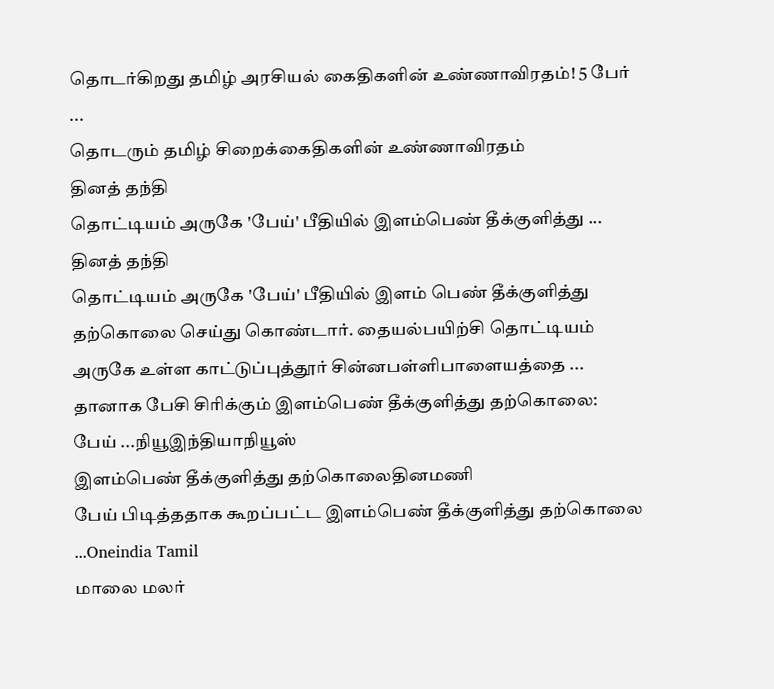தொடர்கிறது தமிழ் அரசியல் கைதிகளின் உண்ணாவிரதம்! 5 பேர் ...
தொடரும் தமிழ் சிறைக்கைதிகளின் உண்ணாவிரதம்
தினத் தந்தி
தொட்டியம் அருகே 'பேய்' பீதியில் இளம்பெண் தீக்குளித்து ...
தினத் தந்தி
தொட்டியம் அருகே 'பேய்' பீதியில் இளம் பெண் தீக்குளித்து தற்கொலை செய்து கொண்டார். தையல்பயிற்சி தொட்டியம் அருகே உள்ள காட்டுப்புத்தூர் சின்னபள்ளிபாளையத்தை ...
தானாக பேசி சிரிக்கும் இளம்பெண் தீக்குளித்து தற்கொலை: பேய் ...நியூஇந்தியாநியூஸ்
இளம்பெண் தீக்குளித்து தற்கொலைதினமணி
பேய் பிடித்ததாக கூறப்பட்ட இளம்பெண் தீக்குளித்து தற்கொலை ...Oneindia Tamil
மாலை மலர்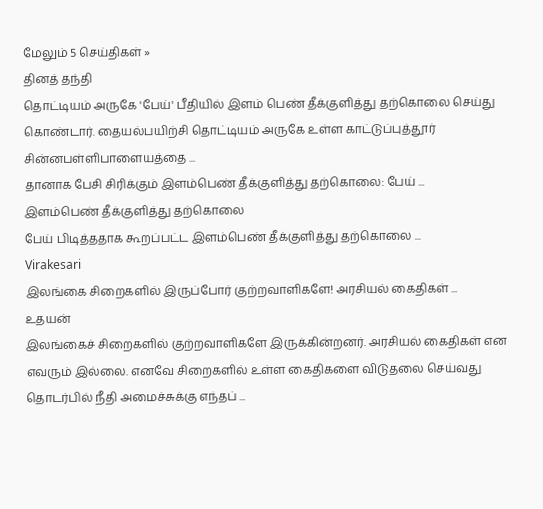மேலும் 5 செய்திகள் »
தினத் தந்தி
தொட்டியம் அருகே 'பேய்' பீதியில் இளம் பெண் தீக்குளித்து தற்கொலை செய்து கொண்டார். தையல்பயிற்சி தொட்டியம் அருகே உள்ள காட்டுப்புத்தூர் சின்னபள்ளிபாளையத்தை ...
தானாக பேசி சிரிக்கும் இளம்பெண் தீக்குளித்து தற்கொலை: பேய் ...
இளம்பெண் தீக்குளித்து தற்கொலை
பேய் பிடித்ததாக கூறப்பட்ட இளம்பெண் தீக்குளித்து தற்கொலை ...
Virakesari
இலங்கை சிறைகளில் இருப்போர் குற்றவாளிகளே! அரசியல் கைதிகள் ...
உதயன்
இலங்கைச் சிறைகளில் குற்றவாளிகளே இருக்கின்றனர். அரசியல் கைதிகள் என எவரும் இல்லை. எனவே சிறைகளில் உள்ள கைதிகளை விடுதலை செய்வது தொடர்பில் நீதி அமைச்சுக்கு எந்தப் ...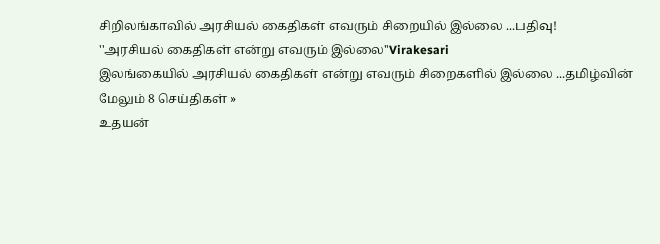சிறிலங்காவில் அரசியல் கைதிகள் எவரும் சிறையில் இல்லை ...பதிவு!
''அரசியல் கைதிகள் என்று எவரும் இல்லை''Virakesari
இலங்கையில் அரசியல் கைதிகள் என்று எவரும் சிறைகளில் இல்லை ...தமிழ்வின்
மேலும் 8 செய்திகள் »
உதயன்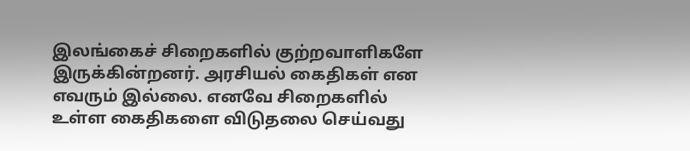இலங்கைச் சிறைகளில் குற்றவாளிகளே இருக்கின்றனர். அரசியல் கைதிகள் என எவரும் இல்லை. எனவே சிறைகளில் உள்ள கைதிகளை விடுதலை செய்வது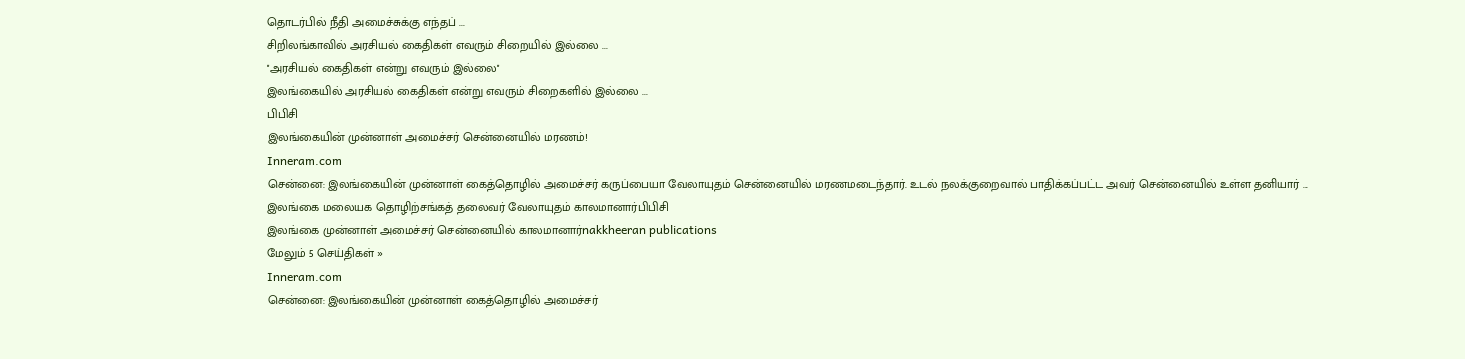தொடர்பில் நீதி அமைச்சுக்கு எந்தப் ...
சிறிலங்காவில் அரசியல் கைதிகள் எவரும் சிறையில் இல்லை ...
''அரசியல் கைதிகள் என்று எவரும் இல்லை''
இலங்கையில் அரசியல் கைதிகள் என்று எவரும் சிறைகளில் இல்லை ...
பிபிசி
இலங்கையின் முன்னாள் அமைச்சர் சென்னையில் மரணம்!
Inneram.com
சென்னை: இலங்கையின் முன்னாள் கைத்தொழில் அமைச்சர் கருப்பையா வேலாயுதம் சென்னையில் மரணமடைந்தார். உடல் நலக்குறைவால் பாதிக்கப்பட்ட அவர் சென்னையில் உள்ள தனியார் ...
இலங்கை மலையக தொழிற்சங்கத் தலைவர் வேலாயுதம் காலமானார்பிபிசி
இலங்கை முன்னாள் அமைச்சர் சென்னையில் காலமானார்nakkheeran publications
மேலும் 5 செய்திகள் »
Inneram.com
சென்னை: இலங்கையின் முன்னாள் கைத்தொழில் அமைச்சர்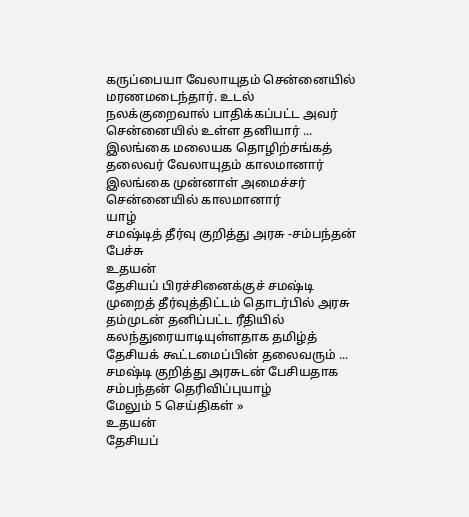கருப்பையா வேலாயுதம் சென்னையில் மரணமடைந்தார். உடல் நலக்குறைவால் பாதிக்கப்பட்ட அவர் சென்னையில் உள்ள தனியார் ...
இலங்கை மலையக தொழிற்சங்கத் தலைவர் வேலாயுதம் காலமானார்
இலங்கை முன்னாள் அமைச்சர் சென்னையில் காலமானார்
யாழ்
சமஷ்டித் தீர்வு குறித்து அரசு -சம்பந்தன் பேச்சு
உதயன்
தேசியப் பிரச்சினைக்குச் சமஷ்டி முறைத் தீர்வுத்திட்டம் தொடர்பில் அரசு தம்முடன் தனிப்பட்ட ரீதியில் கலந்துரையாடியுள்ளதாக தமிழ்த் தேசியக் கூட்டமைப்பின் தலைவரும் ...
சமஷ்டி குறித்து அரசுடன் பேசியதாக சம்பந்தன் தெரிவிப்புயாழ்
மேலும் 5 செய்திகள் »
உதயன்
தேசியப்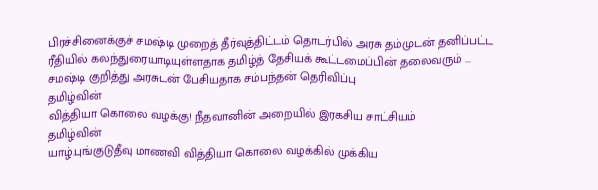பிரச்சினைக்குச் சமஷ்டி முறைத் தீர்வுத்திட்டம் தொடர்பில் அரசு தம்முடன் தனிப்பட்ட ரீதியில் கலந்துரையாடியுள்ளதாக தமிழ்த் தேசியக் கூட்டமைப்பின் தலைவரும் ...
சமஷ்டி குறித்து அரசுடன் பேசியதாக சம்பந்தன் தெரிவிப்பு
தமிழ்வின்
வித்தியா கொலை வழக்கு! நீதவானின் அறையில் இரகசிய சாட்சியம்
தமிழ்வின்
யாழ்.புங்குடுதீவு மாணவி வித்தியா கொலை வழக்கில் முக்கிய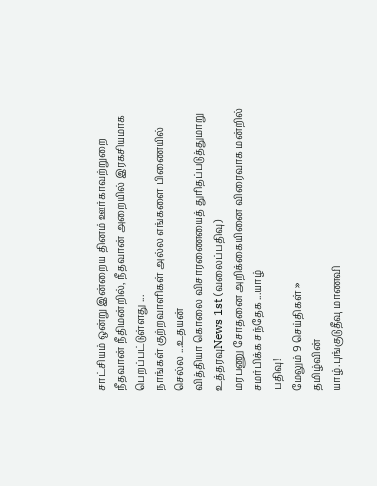சாட்சியம் ஒன்று இன்றைய தினம் ஊர்காவற்றுறை நீதவான் நீதிமன்றில், நீதவான் அறையில் இரகசியமாக பெறப்பட்டுள்ளது ...
நாங்கள் குற்றவாளிகள் அல்ல எங்களை பிணையில் செல்ல ...உதயன்
வித்தியா கொலை விசாரணையைத் துரிதப்படுத்துமாறு உத்தரவுNews 1st (வலைப்பதிவு)
மரபணு சோதனை அறிக்கையினை விரைவாக மன்றில் சமர்பிக்க சந்தேக ...யாழ்
பதிவு!
மேலும் 9 செய்திகள் »
தமிழ்வின்
யாழ்.புங்குடுதீவு மாணவி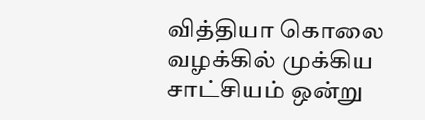வித்தியா கொலை வழக்கில் முக்கிய சாட்சியம் ஒன்று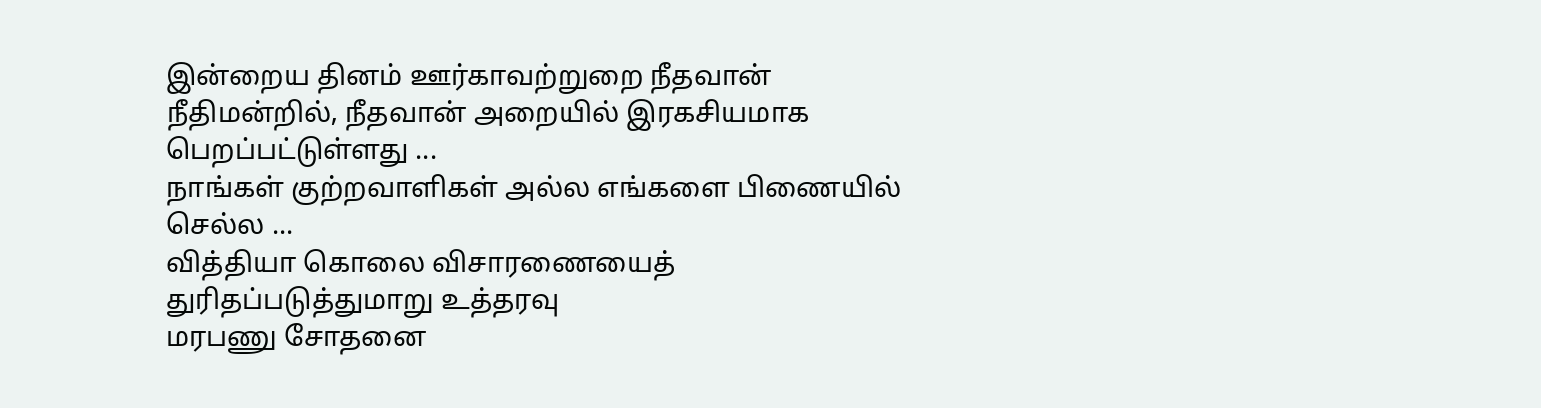இன்றைய தினம் ஊர்காவற்றுறை நீதவான் நீதிமன்றில், நீதவான் அறையில் இரகசியமாக பெறப்பட்டுள்ளது ...
நாங்கள் குற்றவாளிகள் அல்ல எங்களை பிணையில் செல்ல ...
வித்தியா கொலை விசாரணையைத் துரிதப்படுத்துமாறு உத்தரவு
மரபணு சோதனை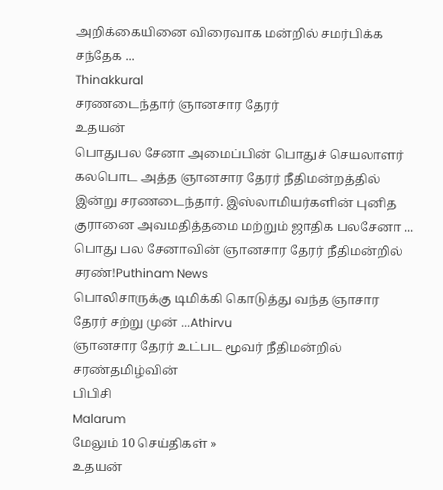அறிக்கையினை விரைவாக மன்றில் சமர்பிக்க சந்தேக ...
Thinakkural
சரணடைந்தார் ஞானசார தேரர்
உதயன்
பொதுபல சேனா அமைப்பின் பொதுச் செயலாளர் கலபொட அத்த ஞானசார தேரர் நீதிமன்றத்தில் இன்று சரணடைந்தார். இஸ்லாமியர்களின் புனித குரானை அவமதித்தமை மற்றும் ஜாதிக பலசேனா ...
பொது பல சேனாவின் ஞானசார தேரர் நீதிமன்றில் சரண்!Puthinam News
பொலிசாருக்கு டிமிக்கி கொடுத்து வந்த ஞாசார தேரர் சற்று முன் ...Athirvu
ஞானசார தேரர் உட்பட மூவர் நீதிமன்றில் சரண்தமிழ்வின்
பிபிசி
Malarum
மேலும் 10 செய்திகள் »
உதயன்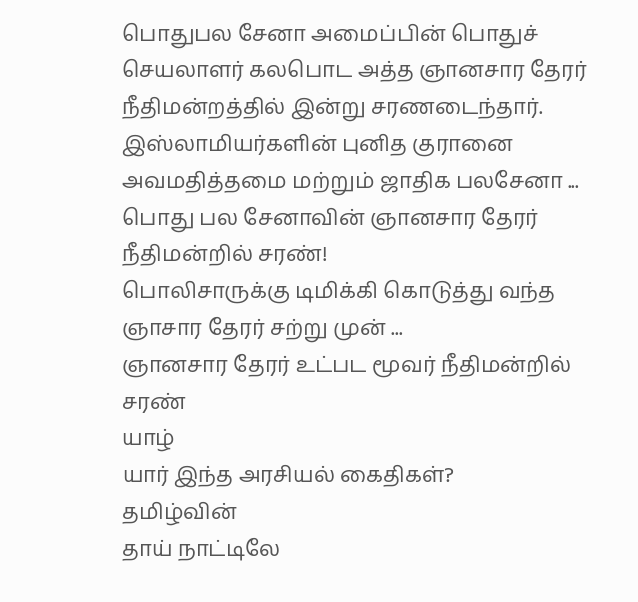பொதுபல சேனா அமைப்பின் பொதுச் செயலாளர் கலபொட அத்த ஞானசார தேரர் நீதிமன்றத்தில் இன்று சரணடைந்தார். இஸ்லாமியர்களின் புனித குரானை அவமதித்தமை மற்றும் ஜாதிக பலசேனா ...
பொது பல சேனாவின் ஞானசார தேரர் நீதிமன்றில் சரண்!
பொலிசாருக்கு டிமிக்கி கொடுத்து வந்த ஞாசார தேரர் சற்று முன் ...
ஞானசார தேரர் உட்பட மூவர் நீதிமன்றில் சரண்
யாழ்
யார் இந்த அரசியல் கைதிகள்?
தமிழ்வின்
தாய் நாட்டிலே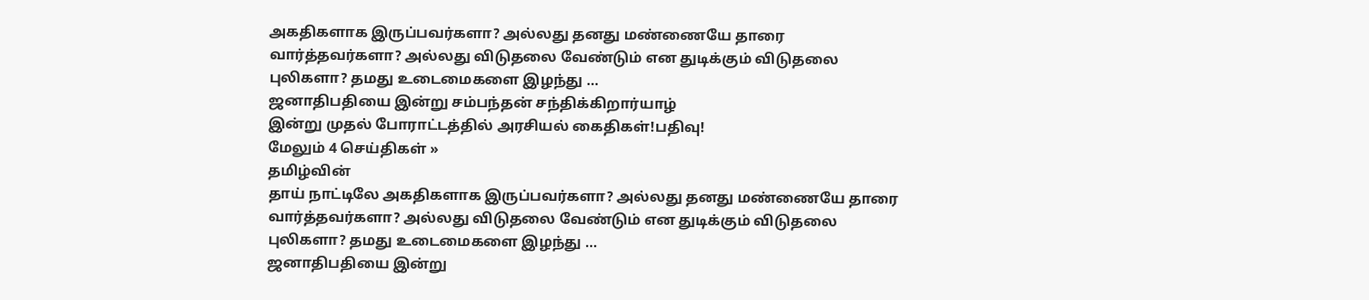அகதிகளாக இருப்பவர்களா? அல்லது தனது மண்ணையே தாரை வார்த்தவர்களா? அல்லது விடுதலை வேண்டும் என துடிக்கும் விடுதலை புலிகளா? தமது உடைமைகளை இழந்து ...
ஜனாதிபதியை இன்று சம்பந்தன் சந்திக்கிறார்யாழ்
இன்று முதல் போராட்டத்தில் அரசியல் கைதிகள்!பதிவு!
மேலும் 4 செய்திகள் »
தமிழ்வின்
தாய் நாட்டிலே அகதிகளாக இருப்பவர்களா? அல்லது தனது மண்ணையே தாரை வார்த்தவர்களா? அல்லது விடுதலை வேண்டும் என துடிக்கும் விடுதலை புலிகளா? தமது உடைமைகளை இழந்து ...
ஜனாதிபதியை இன்று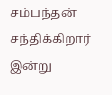சம்பந்தன் சந்திக்கிறார்
இன்று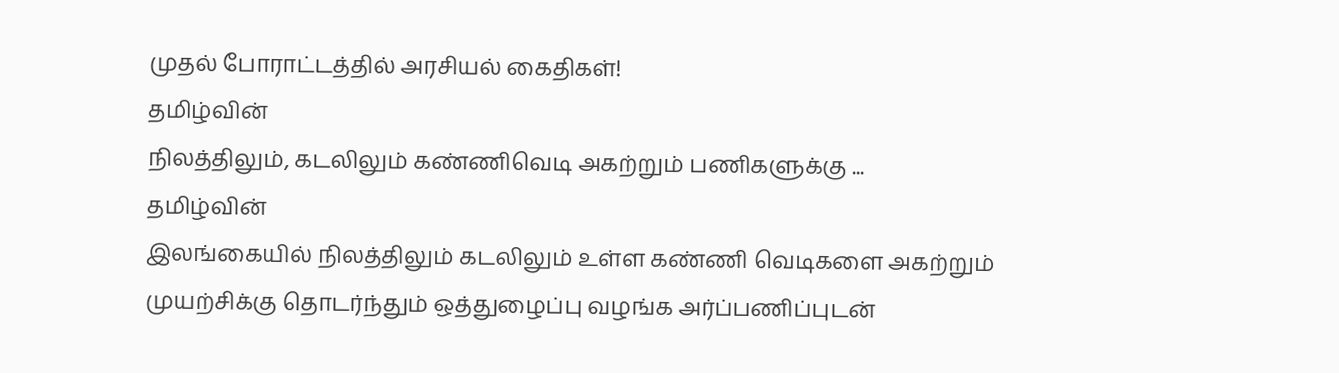முதல் போராட்டத்தில் அரசியல் கைதிகள்!
தமிழ்வின்
நிலத்திலும், கடலிலும் கண்ணிவெடி அகற்றும் பணிகளுக்கு ...
தமிழ்வின்
இலங்கையில் நிலத்திலும் கடலிலும் உள்ள கண்ணி வெடிகளை அகற்றும் முயற்சிக்கு தொடர்ந்தும் ஒத்துழைப்பு வழங்க அர்ப்பணிப்புடன்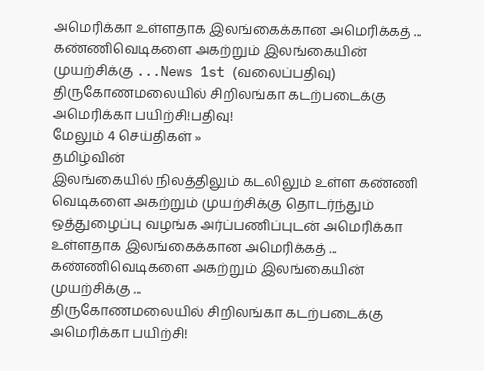அமெரிக்கா உள்ளதாக இலங்கைக்கான அமெரிக்கத் ...
கண்ணிவெடிகளை அகற்றும் இலங்கையின் முயற்சிக்கு ...News 1st (வலைப்பதிவு)
திருகோணமலையில் சிறிலங்கா கடற்படைக்கு அமெரிக்கா பயிற்சி!பதிவு!
மேலும் 4 செய்திகள் »
தமிழ்வின்
இலங்கையில் நிலத்திலும் கடலிலும் உள்ள கண்ணி வெடிகளை அகற்றும் முயற்சிக்கு தொடர்ந்தும் ஒத்துழைப்பு வழங்க அர்ப்பணிப்புடன் அமெரிக்கா உள்ளதாக இலங்கைக்கான அமெரிக்கத் ...
கண்ணிவெடிகளை அகற்றும் இலங்கையின் முயற்சிக்கு ...
திருகோணமலையில் சிறிலங்கா கடற்படைக்கு அமெரிக்கா பயிற்சி!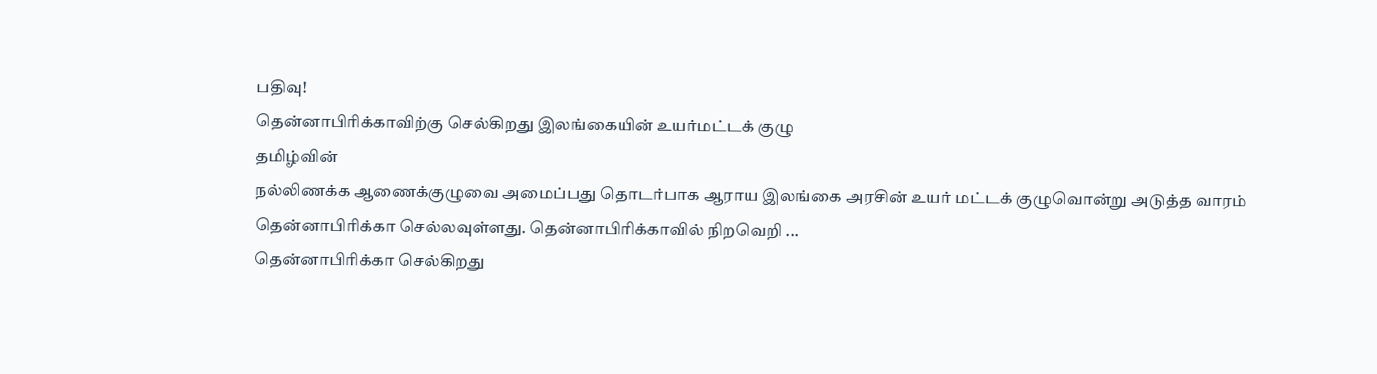பதிவு!
தென்னாபிரிக்காவிற்கு செல்கிறது இலங்கையின் உயர்மட்டக் குழு
தமிழ்வின்
நல்லிணக்க ஆணைக்குழுவை அமைப்பது தொடர்பாக ஆராய இலங்கை அரசின் உயர் மட்டக் குழுவொன்று அடுத்த வாரம் தென்னாபிரிக்கா செல்லவுள்ளது. தென்னாபிரிக்காவில் நிறவெறி ...
தென்னாபிரிக்கா செல்கிறது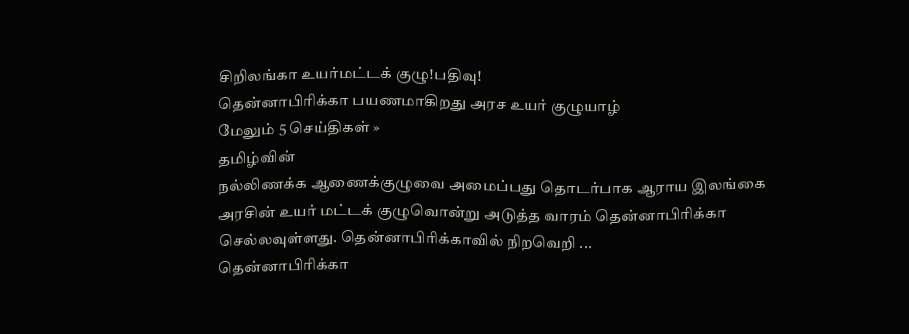சிறிலங்கா உயர்மட்டக் குழு!பதிவு!
தென்னாபிரிக்கா பயணமாகிறது அரச உயர் குழுயாழ்
மேலும் 5 செய்திகள் »
தமிழ்வின்
நல்லிணக்க ஆணைக்குழுவை அமைப்பது தொடர்பாக ஆராய இலங்கை அரசின் உயர் மட்டக் குழுவொன்று அடுத்த வாரம் தென்னாபிரிக்கா செல்லவுள்ளது. தென்னாபிரிக்காவில் நிறவெறி ...
தென்னாபிரிக்கா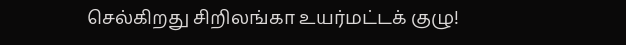செல்கிறது சிறிலங்கா உயர்மட்டக் குழு!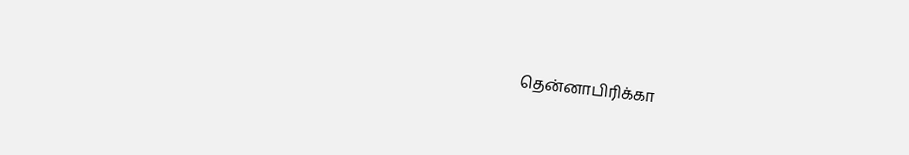தென்னாபிரிக்கா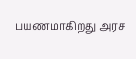பயணமாகிறது அரச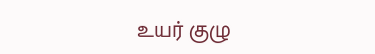உயர் குழு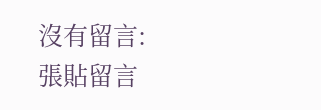沒有留言:
張貼留言